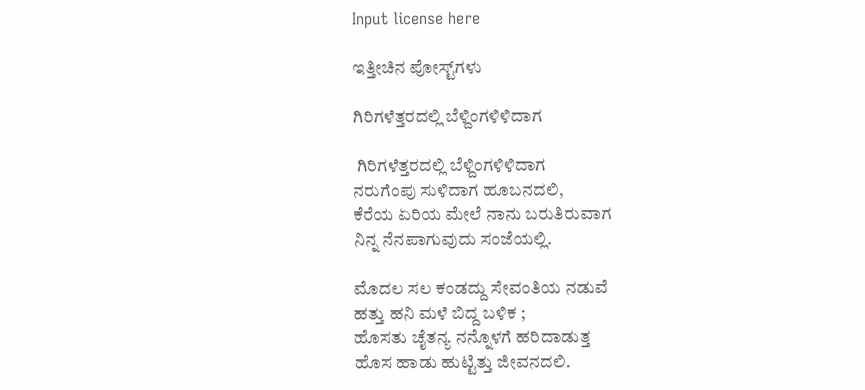Input license here

ಇತ್ತೀಚಿನ ಪೋಸ್ಟ್‌ಗಳು

ಗಿರಿಗಳೆತ್ತರದಲ್ಲಿ ಬೆಳ್ದಿಂಗಳಿಳಿದಾಗ

 ಗಿರಿಗಳೆತ್ತರದಲ್ಲಿ ಬೆಳ್ದಿಂಗಳಿಳಿದಾಗ
ನರುಗೆಂಪು ಸುಳಿದಾಗ ಹೂಬನದಲಿ,
ಕೆರೆಯ ಏರಿಯ ಮೇಲೆ ನಾನು ಬರುತಿರುವಾಗ
ನಿನ್ನ ನೆನಪಾಗುವುದು ಸಂಜೆಯಲ್ಲಿ.

ಮೊದಲ ಸಲ ಕಂಡದ್ದು ಸೇವಂತಿಯ ನಡುವೆ
ಹತ್ತು ಹನಿ ಮಳೆ ಬಿದ್ದ ಬಳಿಕ ;
ಹೊಸತು ಚೈತನ್ಯ ನನ್ನೊಳಗೆ ಹರಿದಾಡುತ್ತ
ಹೊಸ ಹಾಡು ಹುಟ್ಟಿತ್ತು ಜೀವನದಲಿ.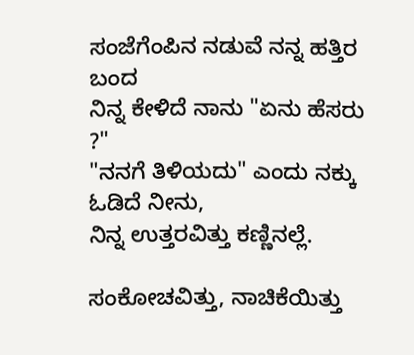ಸಂಜೆಗೆಂಪಿನ ನಡುವೆ ನನ್ನ ಹತ್ತಿರ ಬಂದ
ನಿನ್ನ ಕೇಳಿದೆ ನಾನು "ಏನು ಹೆಸರು ?"
"ನನಗೆ ತಿಳಿಯದು" ಎಂದು ನಕ್ಕು ಓಡಿದೆ ನೀನು,
ನಿನ್ನ ಉತ್ತರವಿತ್ತು ಕಣ್ಣಿನಲ್ಲೆ.

ಸಂಕೋಚವಿತ್ತು, ನಾಚಿಕೆಯಿತ್ತು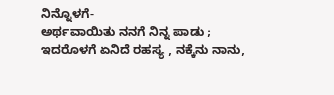ನಿನ್ನೊಳಗೆ-
ಅರ್ಥವಾಯಿತು ನನಗೆ ನಿನ್ನ ಪಾಡು ;
ಇದರೊಳಗೆ ಏನಿದೆ ರಹಸ್ಯ , ನಕ್ಕೆನು ನಾನು,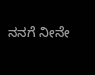ನನಗೆ ನೀನೇ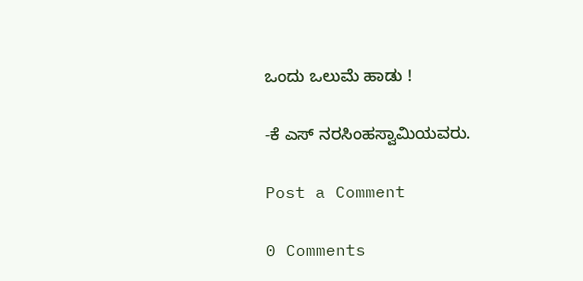ಒಂದು ಒಲುಮೆ ಹಾಡು !

-ಕೆ ಎಸ್ ನರಸಿಂಹಸ್ವಾಮಿಯವರು.

Post a Comment

0 Comments